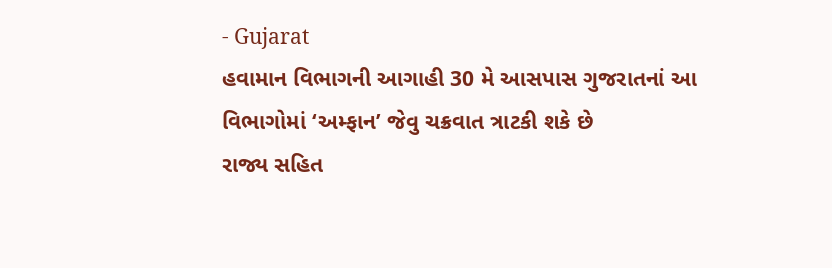- Gujarat
હવામાન વિભાગની આગાહી 30 મે આસપાસ ગુજરાતનાં આ વિભાગોમાં ‘અમ્ફાન’ જેવુ ચક્રવાત ત્રાટકી શકે છે
રાજ્ય સહિત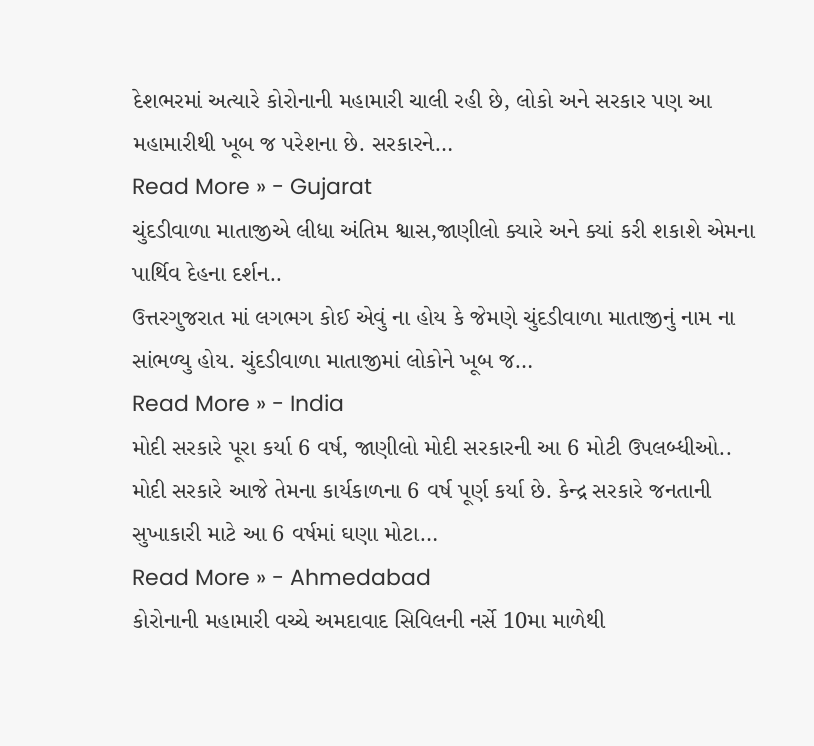દેશભરમાં અત્યારે કોરોનાની મહામારી ચાલી રહી છે, લોકો અને સરકાર પણ આ મહામારીથી ખૂબ જ પરેશના છે. સરકારને…
Read More » - Gujarat
ચુંદડીવાળા માતાજીએ લીધા અંતિમ શ્વાસ,જાણીલો ક્યારે અને ક્યાં કરી શકાશે એમના પાર્થિવ દેહના દર્શન..
ઉત્તરગુજરાત માં લગભગ કોઈ એવું ના હોય કે જેમણે ચુંદડીવાળા માતાજીનું નામ ના સાંભળ્યુ હોય. ચુંદડીવાળા માતાજીમાં લોકોને ખૂબ જ…
Read More » - India
મોદી સરકારે પૂરા કર્યા 6 વર્ષ, જાણીલો મોદી સરકારની આ 6 મોટી ઉપલબ્ધીઓ..
મોદી સરકારે આજે તેમના કાર્યકાળના 6 વર્ષ પૂર્ણ કર્યા છે. કેન્દ્ર સરકારે જનતાની સુખાકારી માટે આ 6 વર્ષમાં ઘણા મોટા…
Read More » - Ahmedabad
કોરોનાની મહામારી વચ્ચે અમદાવાદ સિવિલની નર્સે 10મા માળેથી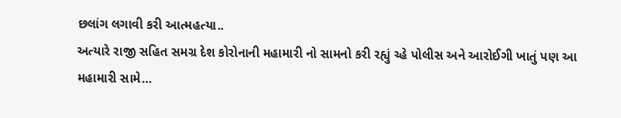છલાંગ લગાવી કરી આત્મહત્યા..
અત્યારે રાજી સહિત સમગ્ર દેશ કોરોનાની મહામારી નો સામનો કરી રહ્યું ચ્હે પોલીસ અને આરોઈગી ખાતું પણ આ મહામારી સામે…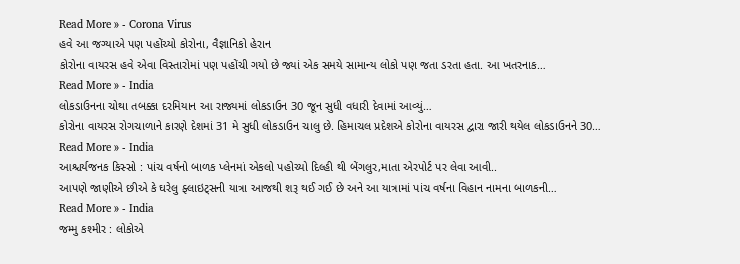Read More » - Corona Virus
હવે આ જગ્યાએ પણ પહોંચ્યો કોરોના, વૈજ્ઞાનિકો હેરાન
કોરોના વાયરસ હવે એવા વિસ્તારોમાં પણ પહોંચી ગયો છે જ્યાં એક સમયે સામાન્ય લોકો પણ જતા ડરતા હતા. આ ખતરનાક…
Read More » - India
લોકડાઉનના ચોથા તબક્કા દરમિયાન આ રાજ્યમાં લોકડાઉન 30 જૂન સુધી વધારી દેવામાં આવ્યું…
કોરોના વાયરસ રોગચાળાને કારણે દેશમાં 31 મે સુધી લોકડાઉન ચાલુ છે. હિમાચલ પ્રદેશએ કોરોના વાયરસ દ્વારા જારી થયેલ લોકડાઉનને 30…
Read More » - India
આશ્ચર્યજનક કિસ્સો : પાંચ વર્ષનો બાળક પ્લેનમાં એકલો પહોચ્યો દિલ્હી થી બેંગલુર,માતા એરપોર્ટ પર લેવા આવી..
આપણે જાણીએ છીએ કે ઘરેલુ ફ્લાઇટ્સની યાત્રા આજથી શરૂ થઈ ગઈ છે અને આ યાત્રામાં પાંચ વર્ષના વિહાન નામના બાળકની…
Read More » - India
જમ્મુ કશ્મીર : લોકોએ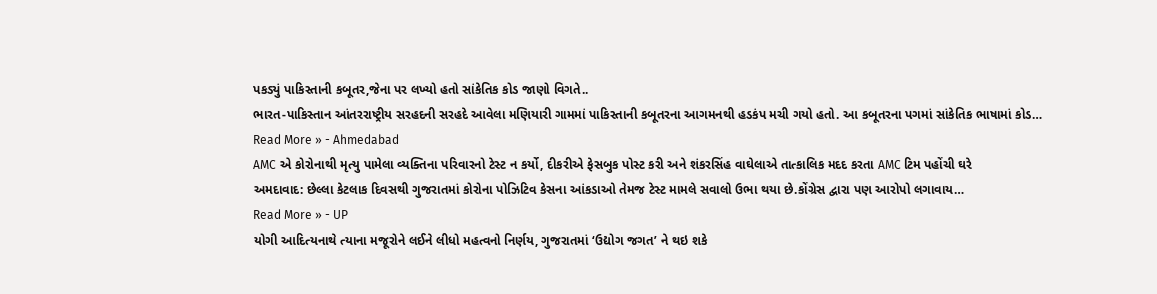પકડ્યું પાકિસ્તાની કબૂતર,જેના પર લખ્યો હતો સાંકેતિક કોડ જાણો વિગતે..
ભારત-પાકિસ્તાન આંતરરાષ્ટ્રીય સરહદની સરહદે આવેલા મણિયારી ગામમાં પાકિસ્તાની કબૂતરના આગમનથી હડકંપ મચી ગયો હતો. આ કબૂતરના પગમાં સાંકેતિક ભાષામાં કોડ…
Read More » - Ahmedabad
AMC એ કોરોનાથી મૃત્યુ પામેલા વ્યક્તિના પરિવારનો ટેસ્ટ ન કર્યો, દીકરીએ ફેસબુક પોસ્ટ કરી અને શંકરસિંહ વાઘેલાએ તાત્કાલિક મદદ કરતા AMC ટિમ પહોંચી ઘરે
અમદાવાદ: છેલ્લા કેટલાક દિવસથી ગુજરાતમાં કોરોના પોઝિટિવ કેસના આંકડાઓ તેમજ ટેસ્ટ મામલે સવાલો ઉભા થયા છે.કોંગ્રેસ દ્વારા પણ આરોપો લગાવાય…
Read More » - UP
યોગી આદિત્યનાથે ત્યાના મજૂરોને લઈને લીધો મહત્વનો નિર્ણય, ગુજરાતમાં ‘ઉદ્યોગ જગત’ ને થઇ શકે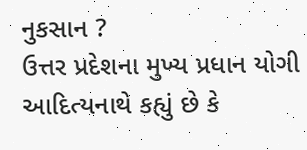નુકસાન ?
ઉત્તર પ્રદેશના મુખ્ય પ્રધાન યોગી આદિત્યનાથે કહ્યું છે કે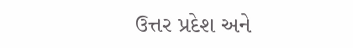ઉત્તર પ્રદેશ અને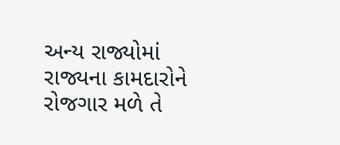અન્ય રાજ્યોમાં રાજ્યના કામદારોને રોજગાર મળે તે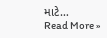માટે…
Read More »